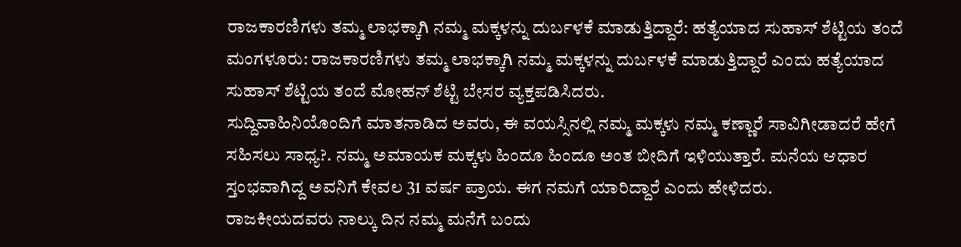ರಾಜಕಾರಣಿಗಳು ತಮ್ಮ ಲಾಭಕ್ಕಾಗಿ ನಮ್ಮ ಮಕ್ಕಳನ್ನು ದುರ್ಬಳಕೆ ಮಾಡುತ್ತಿದ್ದಾರೆ: ಹತ್ಯೆಯಾದ ಸುಹಾಸ್ ಶೆಟ್ಟಿಯ ತಂದೆ
ಮಂಗಳೂರು: ರಾಜಕಾರಣಿಗಳು ತಮ್ಮ ಲಾಭಕ್ಕಾಗಿ ನಮ್ಮ ಮಕ್ಕಳನ್ನು ದುರ್ಬಳಕೆ ಮಾಡುತ್ತಿದ್ದಾರೆ ಎಂದು ಹತ್ಯೆಯಾದ ಸುಹಾಸ್ ಶೆಟ್ಟಿಯ ತಂದೆ ಮೋಹನ್ ಶೆಟ್ಟಿ ಬೇಸರ ವ್ಯಕ್ತಪಡಿಸಿದರು.
ಸುದ್ದಿವಾಹಿನಿಯೊಂದಿಗೆ ಮಾತನಾಡಿದ ಅವರು, ಈ ವಯಸ್ಸಿನಲ್ಲಿ ನಮ್ಮ ಮಕ್ಕಳು ನಮ್ಮ ಕಣ್ಣಾರೆ ಸಾವಿಗೀಡಾದರೆ ಹೇಗೆ ಸಹಿಸಲು ಸಾಧ್ಯ?. ನಮ್ಮ ಅಮಾಯಕ ಮಕ್ಕಳು ಹಿಂದೂ ಹಿಂದೂ ಅಂತ ಬೀದಿಗೆ ಇಳಿಯುತ್ತಾರೆ. ಮನೆಯ ಆಧಾರ ಸ್ತಂಭವಾಗಿದ್ದ ಅವನಿಗೆ ಕೇವಲ 31 ವರ್ಷ ಪ್ರಾಯ. ಈಗ ನಮಗೆ ಯಾರಿದ್ದಾರೆ ಎಂದು ಹೇಳಿದರು.
ರಾಜಕೀಯದವರು ನಾಲ್ಕು ದಿನ ನಮ್ಮ ಮನೆಗೆ ಬಂದು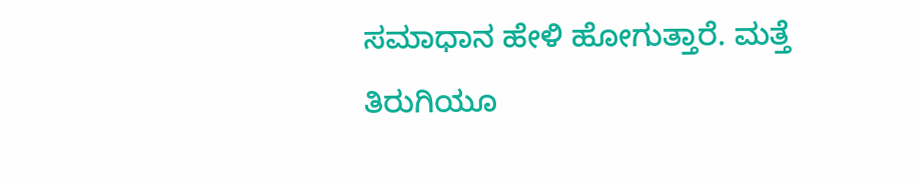ಸಮಾಧಾನ ಹೇಳಿ ಹೋಗುತ್ತಾರೆ. ಮತ್ತೆ ತಿರುಗಿಯೂ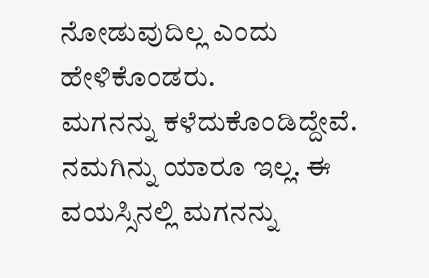ನೋಡುವುದಿಲ್ಲ ಎಂದು ಹೇಳಿಕೊಂಡರು.
ಮಗನನ್ನು ಕಳೆದುಕೊಂಡಿದ್ದೇವೆ. ನಮಗಿನ್ನು ಯಾರೂ ಇಲ್ಲ. ಈ ವಯಸ್ಸಿನಲ್ಲಿ ಮಗನನ್ನು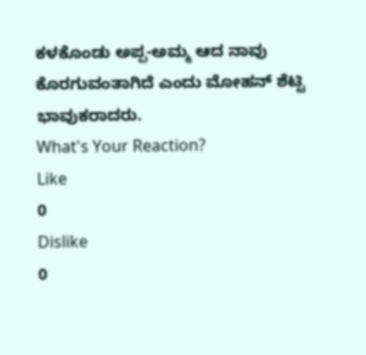ಕಳಕೊಂಡು ಅಪ್ಪ-ಅಮ್ಮ ಆದ ನಾವು ಕೊರಗುವಂತಾಗಿದೆ ಎಂದು ಮೋಹನ್ ಶೆಟ್ಟಿ ಭಾವುಕರಾದರು.
What's Your Reaction?
Like
0
Dislike
0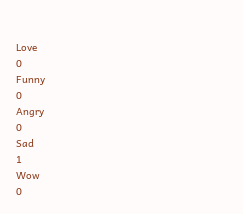Love
0
Funny
0
Angry
0
Sad
1
Wow
0